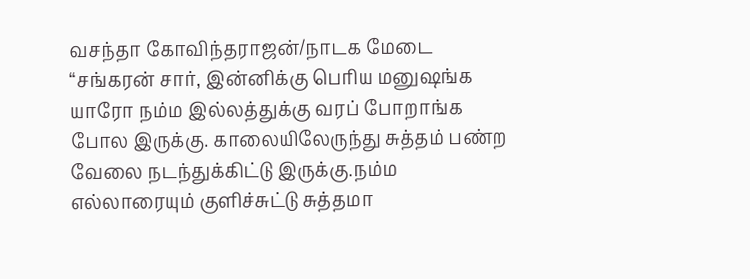வசந்தா கோவிந்தராஜன்/நாடக மேடை
“சங்கரன் சார், இன்னிக்கு பெரிய மனுஷங்க யாரோ நம்ம இல்லத்துக்கு வரப் போறாங்க போல இருக்கு. காலையிலேருந்து சுத்தம் பண்ற வேலை நடந்துக்கிட்டு இருக்கு.நம்ம எல்லாரையும் குளிச்சுட்டு சுத்தமா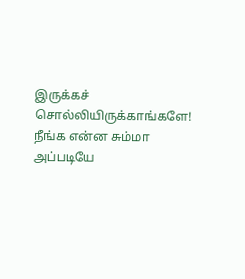இருக்கச் சொல்லியிருக்காங்களே! நீங்க என்ன சும்மா அப்படியே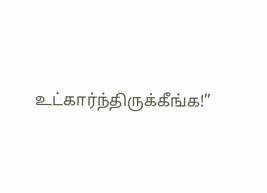உட்கார்ந்திருக்கீங்க!”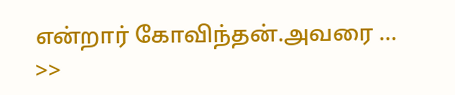என்றார் கோவிந்தன்.அவரை …
>>